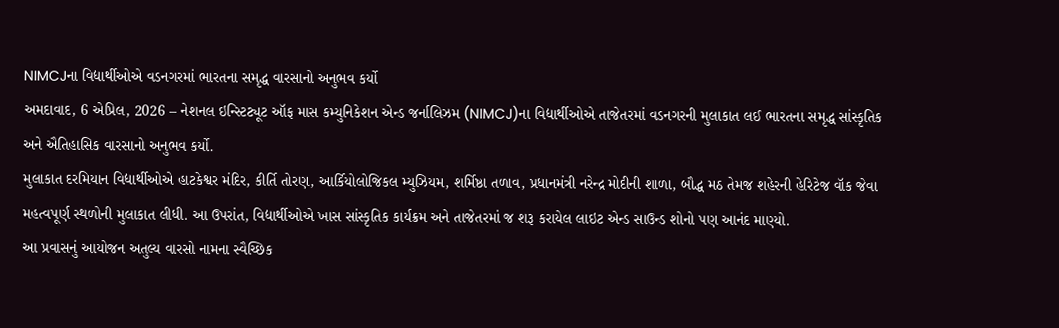NIMCJના વિદ્યાર્થીઓએ વડનગરમાં ભારતના સમૃદ્ધ વારસાનો અનુભવ કર્યો
અમદાવાદ, 6 એપ્રિલ, 2026 – નેશનલ ઇન્સ્ટિટ્યૂટ ઑફ માસ કમ્યુનિકેશન એન્ડ જર્નાલિઝમ (NIMCJ)ના વિદ્યાર્થીઓએ તાજેતરમાં વડનગરની મુલાકાત લઈ ભારતના સમૃદ્ધ સાંસ્કૃતિક અને ઐતિહાસિક વારસાનો અનુભવ કર્યો.
મુલાકાત દરમિયાન વિદ્યાર્થીઓએ હાટકેશ્વર મંદિર, કીર્તિ તોરણ, આર્કિયોલોજિકલ મ્યુઝિયમ, શર્મિષ્ઠા તળાવ, પ્રધાનમંત્રી નરેન્દ્ર મોદીની શાળા, બૌદ્ધ મઠ તેમજ શહેરની હેરિટેજ વૉક જેવા મહત્વપૂર્ણ સ્થળોની મુલાકાત લીધી. આ ઉપરાંત, વિદ્યાર્થીઓએ ખાસ સાંસ્કૃતિક કાર્યક્રમ અને તાજેતરમાં જ શરૂ કરાયેલ લાઇટ એન્ડ સાઉન્ડ શોનો પણ આનંદ માણ્યો.
આ પ્રવાસનું આયોજન અતુલ્ય વારસો નામના સ્વૈચ્છિક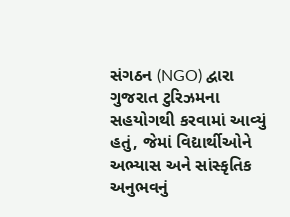સંગઠન (NGO) દ્વારા ગુજરાત ટુરિઝમના સહયોગથી કરવામાં આવ્યું હતું, જેમાં વિદ્યાર્થીઓને અભ્યાસ અને સાંસ્કૃતિક અનુભવનું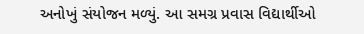અનોખું સંયોજન મળ્યું. આ સમગ્ર પ્રવાસ વિદ્યાર્થીઓ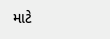માટે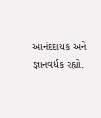આનંદદાયક અને જ્ઞાનવર્ધક રહ્યો.